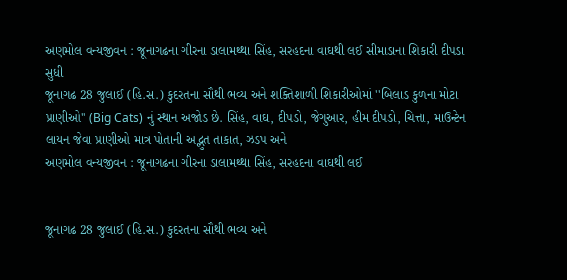અણમોલ વન્યજીવન : જૂનાગઢના ગીરના ડાલામથ્થા સિંહ, સરહદના વાઘથી લઈ સીમાડાના શિકારી દીપડા સુધી
જૂનાગઢ 28 જુલાઈ (હિ.સ.) કુદરતના સૌથી ભવ્ય અને શક્તિશાળી શિકારીઓમાં ''બિલાડ કુળના મોટા પ્રાણીઓ'' (Big Cats) નું સ્થાન અજોડ છે. સિંહ, વાઘ, દીપડો, જેગુઆર, હીમ દીપડો, ચિત્તા, માઉન્ટેન લાયન જેવા પ્રાણીઓ માત્ર પોતાની અદ્ભુત તાકાત, ઝડપ અને
અણમોલ વન્યજીવન : જૂનાગઢના ગીરના ડાલામથ્થા સિંહ, સરહદના વાઘથી લઈ


જૂનાગઢ 28 જુલાઈ (હિ.સ.) કુદરતના સૌથી ભવ્ય અને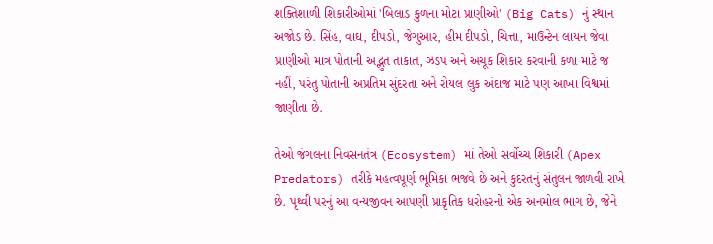શક્તિશાળી શિકારીઓમાં 'બિલાડ કુળના મોટા પ્રાણીઓ' (Big Cats) નું સ્થાન અજોડ છે. સિંહ, વાઘ, દીપડો, જેગુઆર, હીમ દીપડો, ચિત્તા, માઉન્ટેન લાયન જેવા પ્રાણીઓ માત્ર પોતાની અદ્ભુત તાકાત, ઝડપ અને અચૂક શિકાર કરવાની કળા માટે જ નહીં, પરંતુ પોતાની અપ્રતિમ સુંદરતા અને રોયલ લુક અંદાજ માટે પણ આખા વિશ્વમાં જાણીતા છે.

તેઓ જંગલના નિવસનતંત્ર (Ecosystem) માં તેઓ સર્વોચ્ચ શિકારી (Apex Predators) તરીકે મહત્વપૂર્ણ ભૂમિકા ભજવે છે અને કુદરતનું સંતુલન જાળવી રાખે છે. પૃથ્વી પરનું આ વન્યજીવન આપણી પ્રાકૃતિક ધરોહરનો એક અનમોલ ભાગ છે, જેને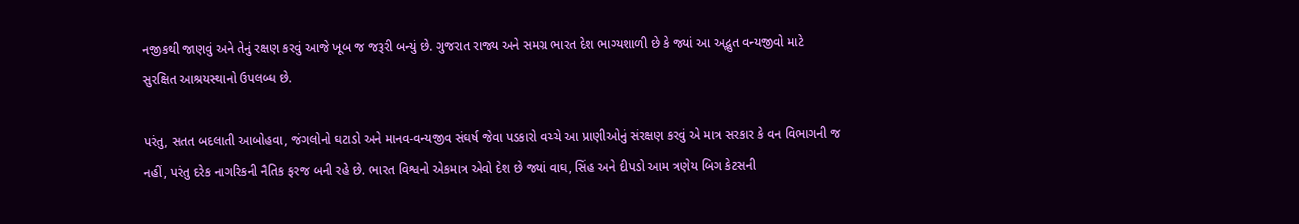નજીકથી જાણવું અને તેનું રક્ષણ કરવું આજે ખૂબ જ જરૂરી બન્યું છે. ગુજરાત રાજ્ય અને સમગ્ર ભારત દેશ ભાગ્યશાળી છે કે જ્યાં આ અદ્ભુત વન્યજીવો માટે સુરક્ષિત આશ્રયસ્થાનો ઉપલબ્ધ છે.

પરંતુ, સતત બદલાતી આબોહવા, જંગલોનો ઘટાડો અને માનવ-વન્યજીવ સંઘર્ષ જેવા પડકારો વચ્ચે આ પ્રાણીઓનું સંરક્ષણ કરવું એ માત્ર સરકાર કે વન વિભાગની જ નહીં, પરંતુ દરેક નાગરિકની નૈતિક ફરજ બની રહે છે. ભારત વિશ્વનો એકમાત્ર એવો દેશ છે જ્યાં વાઘ, સિંહ અને દીપડો આમ ત્રણેય બિગ કેટસની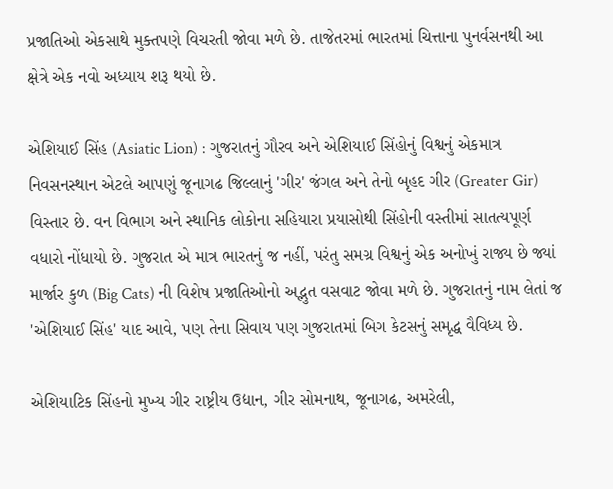પ્રજાતિઓ એકસાથે મુક્તપણે વિચરતી જોવા મળે છે. તાજેતરમાં ભારતમાં ચિત્તાના પુનર્વસનથી આ ક્ષેત્રે એક નવો અધ્યાય શરૂ થયો છે.

એશિયાઈ સિંહ (Asiatic Lion) : ગુજરાતનું ગૌરવ અને એશિયાઈ સિંહોનું વિશ્વનું એકમાત્ર નિવસનસ્થાન એટલે આપણું જૂનાગઢ જિલ્લાનું 'ગીર' જંગલ અને તેનો બૃહદ ગીર (Greater Gir) વિસ્તાર છે. વન વિભાગ અને સ્થાનિક લોકોના સહિયારા પ્રયાસોથી સિંહોની વસ્તીમાં સાતત્યપૂર્ણ વધારો નોંધાયો છે. ગુજરાત એ માત્ર ભારતનું જ નહીં, પરંતુ સમગ્ર વિશ્વનું એક અનોખું રાજ્ય છે જ્યાં માર્જાર કુળ (Big Cats) ની વિશેષ પ્રજાતિઓનો અદ્ભુત વસવાટ જોવા મળે છે. ગુજરાતનું નામ લેતાં જ 'એશિયાઈ સિંહ' યાદ આવે, પણ તેના સિવાય પણ ગુજરાતમાં બિગ કેટસનું સમૃદ્ધ વૈવિધ્ય છે.

એશિયાટિક સિંહનો મુખ્ય ગીર રાષ્ટ્રીય ઉદ્યાન, ગીર સોમનાથ, જૂનાગઢ, અમરેલી,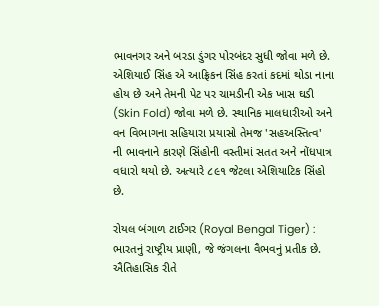ભાવનગર અને બરડા ડુંગર પોરબંદર સુધી જોવા મળે છે. એશિયાઈ સિંહ એ આફ્રિકન સિંહ કરતાં કદમાં થોડા નાના હોય છે અને તેમની પેટ પર ચામડીની એક ખાસ ઘડી (Skin Fold) જોવા મળે છે. સ્થાનિક માલધારીઓ અને વન વિભાગના સહિયારા પ્રયાસો તેમજ 'સહઅસ્તિત્વ' ની ભાવનાને કારણે સિંહોની વસ્તીમાં સતત અને નોંધપાત્ર વધારો થયો છે. અત્યારે ૮૯૧ જેટલા એશિયાટિક સિંહો છે.

રોયલ બંગાળ ટાઈગર (Royal Bengal Tiger) : ભારતનું રાષ્ટ્રીય પ્રાણી, જે જંગલના વૈભવનું પ્રતીક છે. ઐતિહાસિક રીતે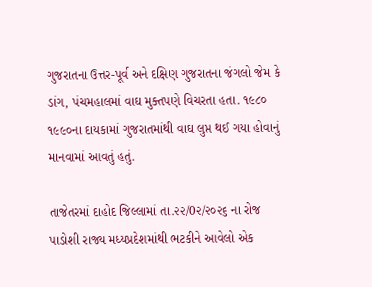ગુજરાતના ઉત્તર-પૂર્વ અને દક્ષિણ ગુજરાતના જંગલો જેમ કે ડાંગ, પંચમહાલમાં વાઘ મુક્તપણે વિચરતા હતા. ૧૯૮૦ ૧૯૯૦ના દાયકામાં ગુજરાતમાંથી વાઘ લુપ્ત થઈ ગયા હોવાનું માનવામાં આવતું હતું.

તાજેતરમાં દાહોદ જિલ્લામાં તા.૨૨/0૨/૨૦૨૬ ના રોજ પાડોશી રાજ્ય મધ્યપ્રદેશમાંથી ભટકીને આવેલો એક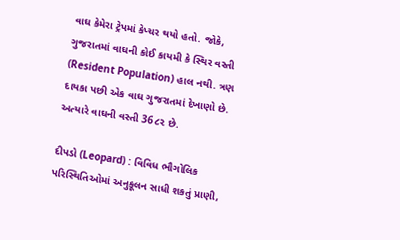વાઘ કેમેરા ટ્રેપમાં કેપ્ચર થયો હતો. જોકે, ગુજરાતમાં વાઘની કોઈ કાયમી કે સ્થિર વસ્તી (Resident Population) હાલ નથી. ત્રણ દાયકા પછી એક વાઘ ગુજરાતમાં દેખાણો છે. અત્યારે વાઘની વસ્તી 36૮૨ છે.

દીપડો (Leopard) : વિવિધ ભૌગોલિક પરિસ્થિતિઓમાં અનુકૂલન સાધી શકતું પ્રાણી,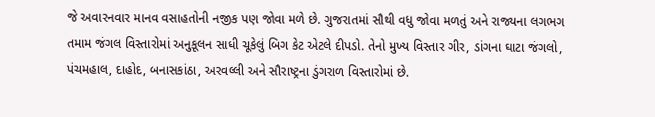જે અવારનવાર માનવ વસાહતોની નજીક પણ જોવા મળે છે. ગુજરાતમાં સૌથી વધુ જોવા મળતું અને રાજ્યના લગભગ તમામ જંગલ વિસ્તારોમાં અનુકૂલન સાધી ચૂકેલું બિગ કેટ એટલે દીપડો. તેનો મુખ્ય વિસ્તાર ગીર, ડાંગના ઘાટા જંગલો, પંચમહાલ, દાહોદ, બનાસકાંઠા, અરવલ્લી અને સૌરાષ્ટ્રના ડુંગરાળ વિસ્તારોમાં છે.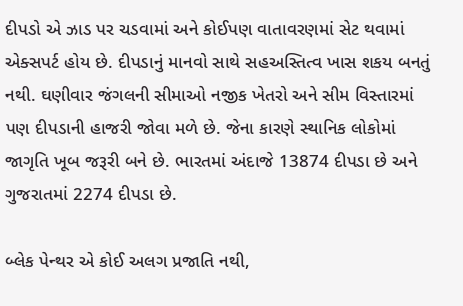દીપડો એ ઝાડ પર ચડવામાં અને કોઈપણ વાતાવરણમાં સેટ થવામાં એક્સપર્ટ હોય છે. દીપડાનું માનવો સાથે સહઅસ્તિત્વ ખાસ શકય બનતું નથી. ઘણીવાર જંગલની સીમાઓ નજીક ખેતરો અને સીમ વિસ્તારમાં પણ દીપડાની હાજરી જોવા મળે છે. જેના કારણે સ્થાનિક લોકોમાં જાગૃતિ ખૂબ જરૂરી બને છે. ભારતમાં અંદાજે 13874 દીપડા છે અને ગુજરાતમાં 2274 દીપડા છે.

બ્લેક પેન્થર એ કોઈ અલગ પ્રજાતિ નથી,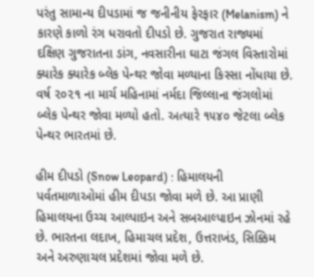પરંતુ સામાન્ય દીપડામાં જ જનીનીય ફેરફાર (Melanism) ને કારણે કાળો રંગ ધરાવતો દીપડો છે. ગુજરાત રાજ્યમાં દક્ષિણ ગુજરાતના ડાંગ, નવસારીના ઘાટા જંગલ વિસ્તારોમાં ક્યારેક ક્યારેક બ્લેક પેન્થર જોવા મળ્યાના કિસ્સા નોંધાયા છે. વર્ષ ૨૦૨૧ ના માર્ચ મહિનામાં નર્મદા જિલ્લાના જંગલોમાં બ્લેક પેન્થર જોવા મળ્યો હતો. અત્યારે ૧૫૪૦ જેટલા બ્લેક પેન્થર ભારતમાં છે.

હીમ દીપડો (Snow Leopard) : હિમાલયની પર્વતમાળાઓમાં હીમ દીપડા જોવા મળે છે. આ પ્રાણી હિમાલયના ઉચ્ચ આલ્પાઇન અને સબઆલ્પાઇન ઝોનમાં રહે છે. ભારતના લદાખ, હિમાચલ પ્રદેશ, ઉત્તરાખંડ, સિક્કિમ અને અરુણાચલ પ્રદેશમાં જોવા મળે છે.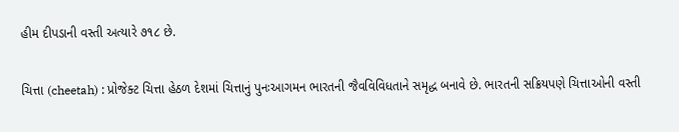હીમ દીપડાની વસ્તી અત્યારે ૭૧૮ છે.

ચિત્તા (cheetah) : પ્રોજેક્ટ ચિત્તા હેઠળ દેશમાં ચિત્તાનું પુનઃઆગમન ભારતની જૈવવિવિધતાને સમૃદ્ધ બનાવે છે. ભારતની સક્રિયપણે ચિત્તાઓની વસ્તી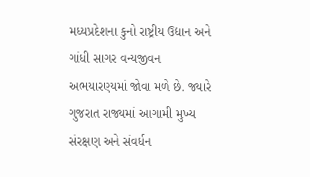મધ્યપ્રદેશના કુનો રાષ્ટ્રીય ઉદ્યાન અને ગાંધી સાગર વન્યજીવન અભયારણ્યમાં જોવા મળે છે. જ્યારે ગુજરાત રાજ્યમાં આગામી મુખ્ય સંરક્ષણ અને સંવર્ધન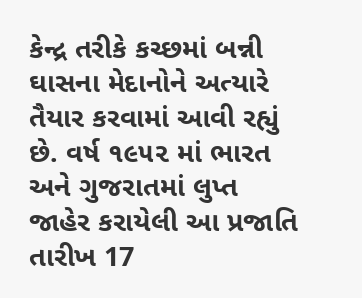કેન્દ્ર તરીકે કચ્છમાં બન્ની ઘાસના મેદાનોને અત્યારે તૈયાર કરવામાં આવી રહ્યું છે. વર્ષ ૧૯૫૨ માં ભારત અને ગુજરાતમાં લુપ્ત જાહેર કરાયેલી આ પ્રજાતિ તારીખ 17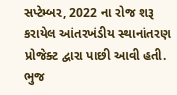સપ્ટેમ્બર, 2022 ના રોજ શરૂ કરાયેલ આંતરખંડીય સ્થાનાંતરણ પ્રોજેક્ટ દ્વારા પાછી આવી હતી. ભુજ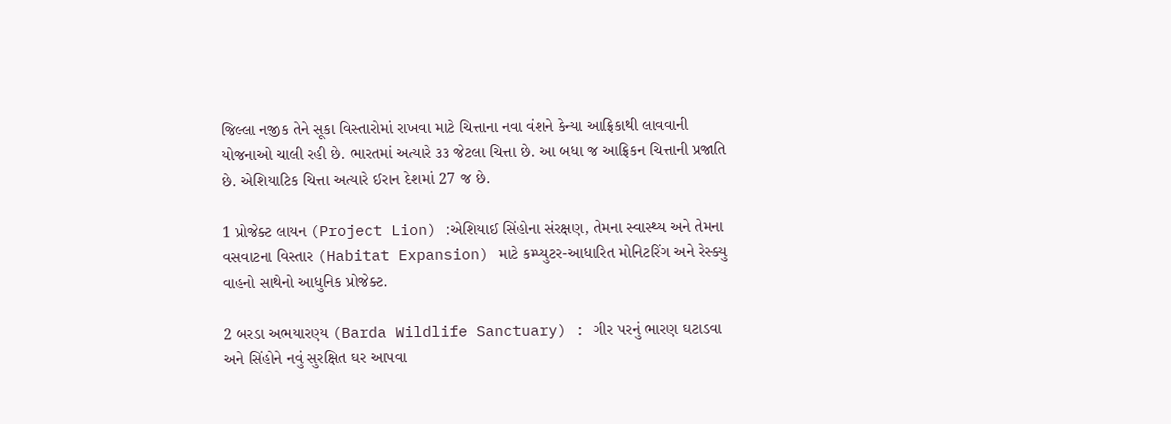જિલ્લા નજીક તેને સૂકા વિસ્તારોમાં રાખવા માટે ચિત્તાના નવા વંશને કેન્યા આફ્રિકાથી લાવવાની યોજનાઓ ચાલી રહી છે. ભારતમાં અત્યારે ૩૩ જેટલા ચિત્તા છે. આ બધા જ આફ્રિકન ચિત્તાની પ્રજાતિ છે. એશિયાટિક ચિત્તા અત્યારે ઈરાન દેશમાં 27 જ છે.

1 પ્રોજેક્ટ લાયન (Project Lion) :એશિયાઈ સિંહોના સંરક્ષણ, તેમના સ્વાસ્થ્ય અને તેમના વસવાટના વિસ્તાર (Habitat Expansion) માટે કમ્પ્યુટર-આધારિત મોનિટરિંગ અને રેસ્ક્યુ વાહનો સાથેનો આધુનિક પ્રોજેક્ટ.

2 બરડા અભયારણ્ય (Barda Wildlife Sanctuary) : ગીર પરનું ભારણ ઘટાડવા અને સિંહોને નવું સુરક્ષિત ઘર આપવા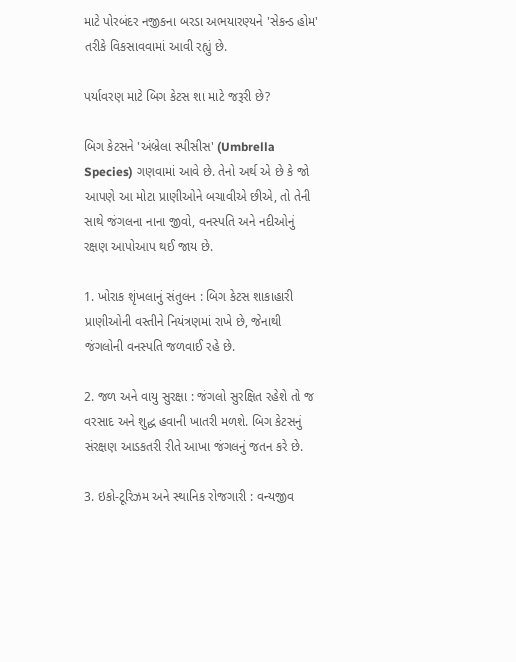માટે પોરબંદર નજીકના બરડા અભયારણ્યને 'સેકન્ડ હોમ' તરીકે વિકસાવવામાં આવી રહ્યું છે.

પર્યાવરણ માટે બિગ કેટસ શા માટે જરૂરી છે?

બિગ કેટસને 'અંબ્રેલા સ્પીસીસ' (Umbrella Species) ગણવામાં આવે છે. તેનો અર્થ એ છે કે જો આપણે આ મોટા પ્રાણીઓને બચાવીએ છીએ, તો તેની સાથે જંગલના નાના જીવો, વનસ્પતિ અને નદીઓનું રક્ષણ આપોઆપ થઈ જાય છે.

1. ખોરાક શૃંખલાનું સંતુલન : બિગ કેટસ શાકાહારી પ્રાણીઓની વસ્તીને નિયંત્રણમાં રાખે છે, જેનાથી જંગલોની વનસ્પતિ જળવાઈ રહે છે.

2. જળ અને વાયુ સુરક્ષા : જંગલો સુરક્ષિત રહેશે તો જ વરસાદ અને શુદ્ધ હવાની ખાતરી મળશે. બિગ કેટસનું સંરક્ષણ આડકતરી રીતે આખા જંગલનું જતન કરે છે.

3. ઇકો-ટૂરિઝમ અને સ્થાનિક રોજગારી : વન્યજીવ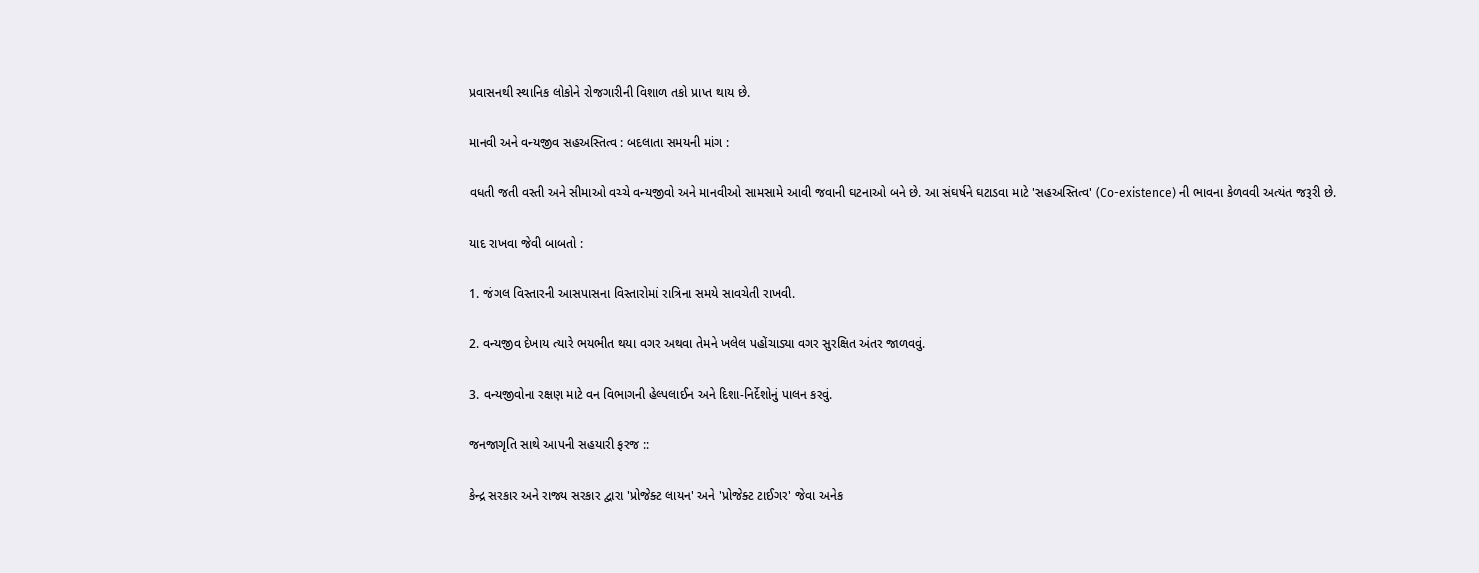પ્રવાસનથી સ્થાનિક લોકોને રોજગારીની વિશાળ તકો પ્રાપ્ત થાય છે.

માનવી અને વન્યજીવ સહઅસ્તિત્વ : બદલાતા સમયની માંગ :

વધતી જતી વસ્તી અને સીમાઓ વચ્ચે વન્યજીવો અને માનવીઓ સામસામે આવી જવાની ઘટનાઓ બને છે. આ સંઘર્ષને ઘટાડવા માટે 'સહઅસ્તિત્વ' (Co-existence) ની ભાવના કેળવવી અત્યંત જરૂરી છે.

યાદ રાખવા જેવી બાબતો :

1. જંગલ વિસ્તારની આસપાસના વિસ્તારોમાં રાત્રિના સમયે સાવચેતી રાખવી.

2. વન્યજીવ દેખાય ત્યારે ભયભીત થયા વગર અથવા તેમને ખલેલ પહોંચાડ્યા વગર સુરક્ષિત અંતર જાળવવું.

3. વન્યજીવોના રક્ષણ માટે વન વિભાગની હેલ્પલાઈન અને દિશા-નિર્દેશોનું પાલન કરવું.

જનજાગૃતિ સાથે આપની સહયારી ફરજ ::

કેન્દ્ર સરકાર અને રાજ્ય સરકાર દ્વારા 'પ્રોજેક્ટ લાયન' અને 'પ્રોજેક્ટ ટાઈગર' જેવા અનેક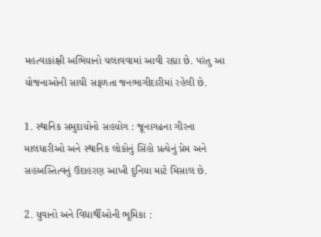મહત્વાકાંક્ષી અભિયાનો ચલાવવામાં આવી રહ્યા છે. પરંતુ આ યોજનાઓની સાચી સફળતા જનભાગીદારીમાં રહેલી છે.

1. સ્થાનિક સમુદાયોનો સહયોગ : જૂનાગઢના ગીરના માલધારીઓ અને સ્થાનિક લોકોનું સિંહો પ્રત્યેનું પ્રેમ અને સહઅસ્તિત્વનું ઉદાહરણ આખી દુનિયા માટે મિસાલ છે.

2. યુવાનો અને વિદ્યાર્થીઓની ભૂમિકા :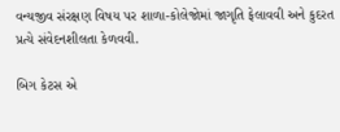વન્યજીવ સંરક્ષણ વિષય પર શાળા-કોલેજોમાં જાગૃતિ ફેલાવવી અને કુદરત પ્રત્યે સંવેદનશીલતા કેળવવી.

બિગ કેટસ એ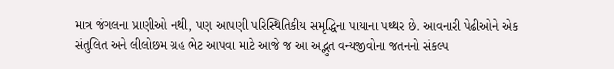માત્ર જંગલના પ્રાણીઓ નથી, પણ આપણી પરિસ્થિતિકીય સમૃદ્ધિના પાયાના પથ્થર છે. આવનારી પેઢીઓને એક સંતુલિત અને લીલોછમ ગ્રહ ભેટ આપવા માટે આજે જ આ અદ્ભુત વન્યજીવોના જતનનો સંકલ્પ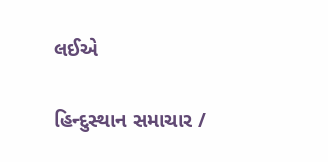લઈએ

હિન્દુસ્થાન સમાચાર /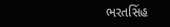ભરતસિંહ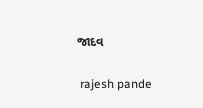જાદવ


 rajesh pande